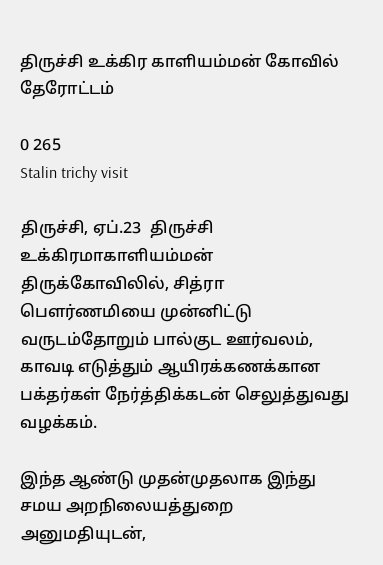திருச்சி உக்கிர காளியம்மன் கோவில் தேரோட்டம்

0 265
Stalin trichy visit

திருச்சி, ஏப்.23  திருச்சி உக்கிரமாகாளியம்மன் திருக்கோவிலில், சித்ரா பௌர்ணமியை முன்னிட்டு வருடம்தோறும் பால்குட ஊர்வலம், காவடி எடுத்தும் ஆயிரக்கணக்கான பக்தர்கள் நேர்த்திக்கடன் செலுத்துவது வழக்கம்.

இந்த ஆண்டு முதன்முதலாக இந்து சமய அறநிலையத்துறை அனுமதியுடன்,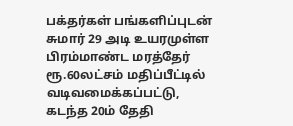பக்தர்கள் பங்களிப்புடன் சுமார் 29 அடி உயரமுள்ள பிரம்மாண்ட மரத்தேர் ரூ.60லட்சம் மதிப்பீட்டில் வடிவமைக்கப்பட்டு, கடந்த 20ம் தேதி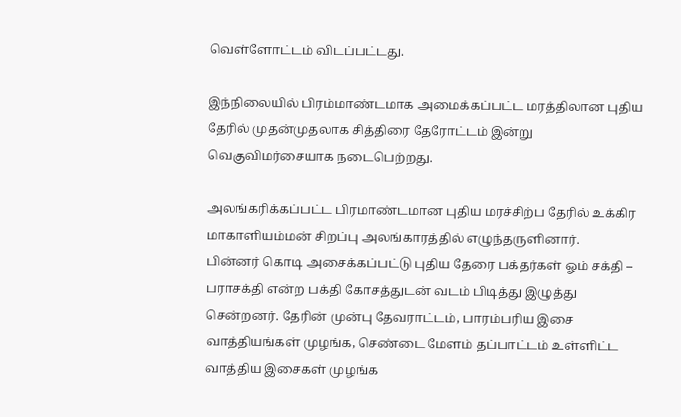வெள்ளோட்டம் விடப்பட்டது.

இந்நிலையில் பிரம்மாண்டமாக அமைக்கப்பட்ட மரத்திலான புதிய தேரில் முதன்முதலாக சித்திரை தேரோட்டம் இன்று வெகுவிமர்சையாக நடைபெற்றது.

அலங்கரிக்கப்பட்ட பிரமாண்டமான புதிய மரச்சிற்ப தேரில் உக்கிர மாகாளியம்மன் சிறப்பு அலங்காரத்தில் எழுந்தருளினார்.
பின்னர் கொடி அசைக்கப்பட்டு புதிய தேரை பக்தர்கள் ஓம் சக்தி – பராசக்தி என்ற பக்தி கோசத்துடன் வடம் பிடித்து இழுத்து சென்றனர். தேரின் முன்பு தேவராட்டம், பாரம்பரிய இசை வாத்தியங்கள் முழங்க, செண்டை மேளம் தப்பாட்டம் உள்ளிட்ட வாத்திய இசைகள் முழங்க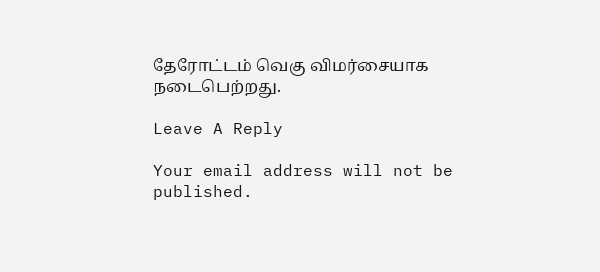தேரோட்டம் வெகு விமர்சையாக நடைபெற்றது.

Leave A Reply

Your email address will not be published.